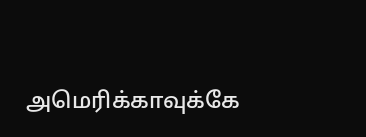அமெரிக்காவுக்கே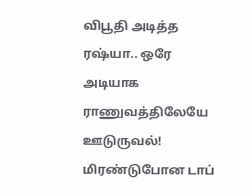விபூதி அடித்த ரஷ்யா.. ஒரே அடியாக ராணுவத்திலேயே ஊடுருவல்! மிரண்டுபோன டாப்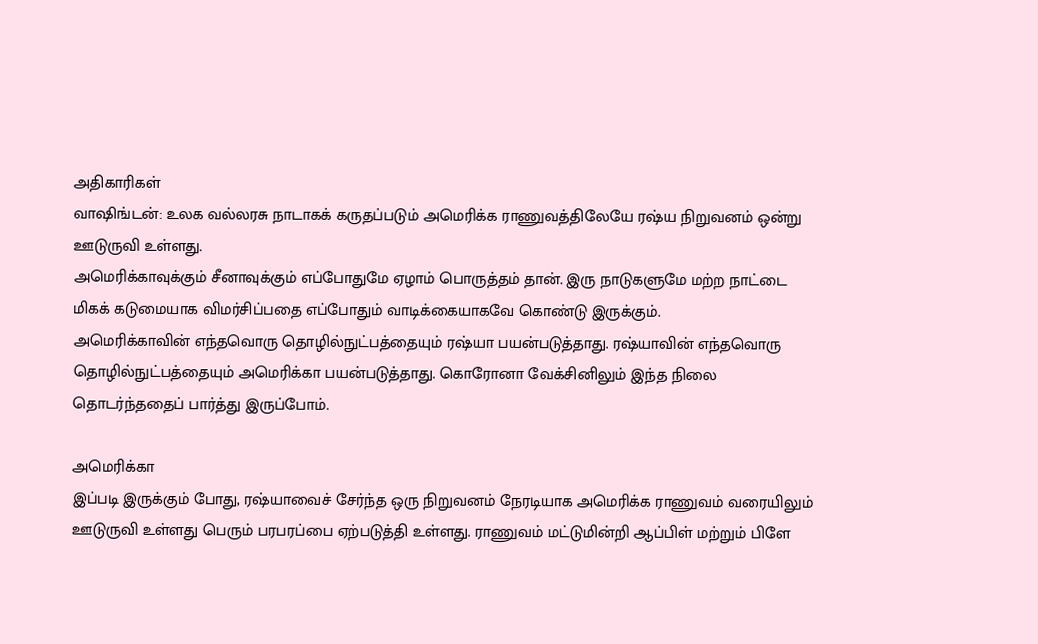அதிகாரிகள்
வாஷிங்டன்: உலக வல்லரசு நாடாகக் கருதப்படும் அமெரிக்க ராணுவத்திலேயே ரஷ்ய நிறுவனம் ஒன்று ஊடுருவி உள்ளது.
அமெரிக்காவுக்கும் சீனாவுக்கும் எப்போதுமே ஏழாம் பொருத்தம் தான். இரு நாடுகளுமே மற்ற நாட்டை மிகக் கடுமையாக விமர்சிப்பதை எப்போதும் வாடிக்கையாகவே கொண்டு இருக்கும்.
அமெரிக்காவின் எந்தவொரு தொழில்நுட்பத்தையும் ரஷ்யா பயன்படுத்தாது. ரஷ்யாவின் எந்தவொரு தொழில்நுட்பத்தையும் அமெரிக்கா பயன்படுத்தாது. கொரோனா வேக்சினிலும் இந்த நிலை தொடர்ந்ததைப் பார்த்து இருப்போம்.

அமெரிக்கா
இப்படி இருக்கும் போது, ரஷ்யாவைச் சேர்ந்த ஒரு நிறுவனம் நேரடியாக அமெரிக்க ராணுவம் வரையிலும் ஊடுருவி உள்ளது பெரும் பரபரப்பை ஏற்படுத்தி உள்ளது. ராணுவம் மட்டுமின்றி ஆப்பிள் மற்றும் பிளே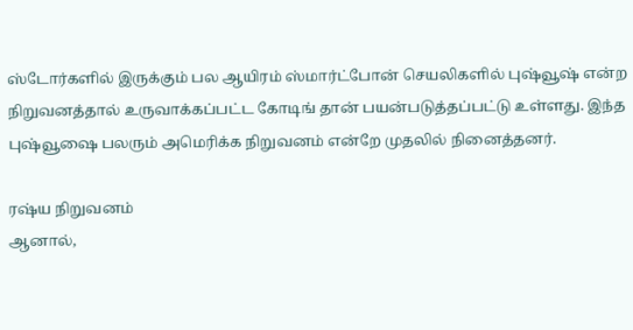ஸ்டோர்களில் இருக்கும் பல ஆயிரம் ஸ்மார்ட்போன் செயலிகளில் புஷ்வூஷ் என்ற நிறுவனத்தால் உருவாக்கப்பட்ட கோடிங் தான் பயன்படுத்தப்பட்டு உள்ளது. இந்த புஷ்வூஷை பலரும் அமெரிக்க நிறுவனம் என்றே முதலில் நினைத்தனர்.

ரஷ்ய நிறுவனம்
ஆனால்,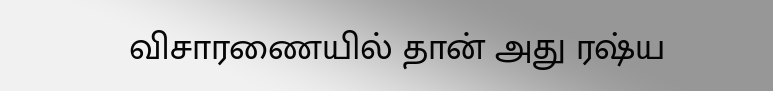விசாரணையில் தான் அது ரஷ்ய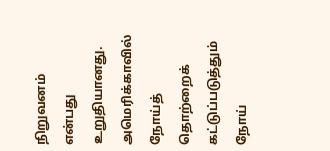நிறுவனம் என்பது உறுதியானது. அமெரிக்காவில் நோய்த் தொற்றைக் கட்டுப்படுத்தும் நோய்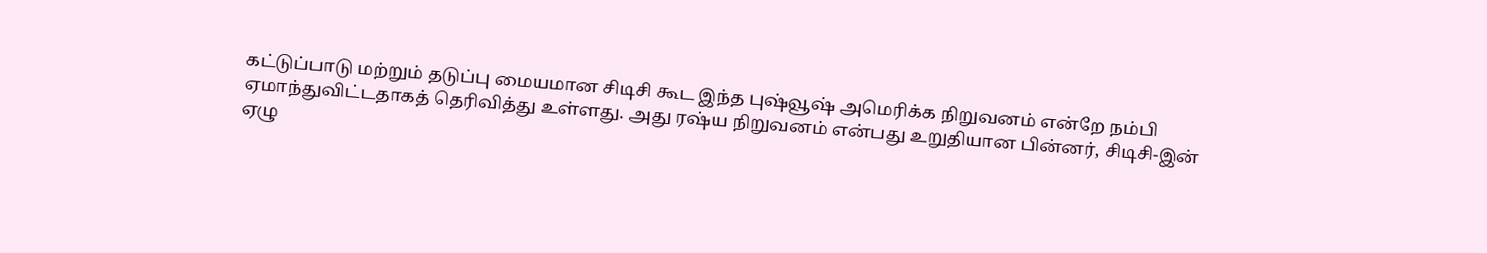கட்டுப்பாடு மற்றும் தடுப்பு மையமான சிடிசி கூட இந்த புஷ்வூஷ் அமெரிக்க நிறுவனம் என்றே நம்பி ஏமாந்துவிட்டதாகத் தெரிவித்து உள்ளது. அது ரஷ்ய நிறுவனம் என்பது உறுதியான பின்னர், சிடிசி-இன் ஏழு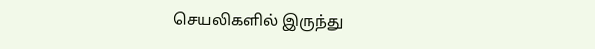செயலிகளில் இருந்து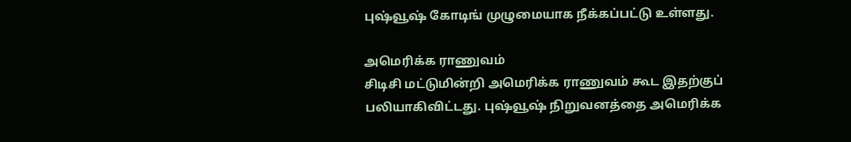புஷ்வூஷ் கோடிங் முழுமையாக நீக்கப்பட்டு உள்ளது.

அமெரிக்க ராணுவம்
சிடிசி மட்டுமின்றி அமெரிக்க ராணுவம் கூட இதற்குப் பலியாகிவிட்டது. புஷ்வூஷ் நிறுவனத்தை அமெரிக்க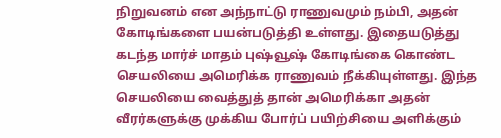நிறுவனம் என அந்நாட்டு ராணுவமும் நம்பி, அதன் கோடிங்களை பயன்படுத்தி உள்ளது. இதையடுத்து கடந்த மார்ச் மாதம் புஷ்வூஷ் கோடிங்கை கொண்ட செயலியை அமெரிக்க ராணுவம் நீக்கியுள்ளது. இந்த செயலியை வைத்துத் தான் அமெரிக்கா அதன் வீரர்களுக்கு முக்கிய போர்ப் பயிற்சியை அளிக்கும்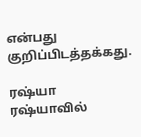என்பது குறிப்பிடத்தக்கது.

ரஷ்யா
ரஷ்யாவில்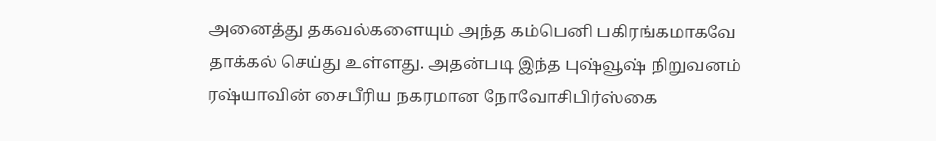அனைத்து தகவல்களையும் அந்த கம்பெனி பகிரங்கமாகவே தாக்கல் செய்து உள்ளது. அதன்படி இந்த புஷ்வூஷ் நிறுவனம் ரஷ்யாவின் சைபீரிய நகரமான நோவோசிபிர்ஸ்கை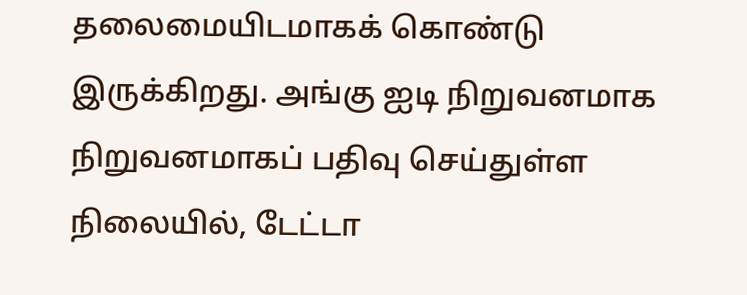தலைமையிடமாகக் கொண்டு இருக்கிறது. அங்கு ஐடி நிறுவனமாக நிறுவனமாகப் பதிவு செய்துள்ள நிலையில், டேட்டா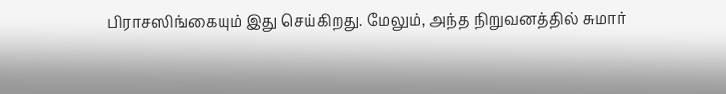பிராசஸிங்கையும் இது செய்கிறது. மேலும், அந்த நிறுவனத்தில் சுமார்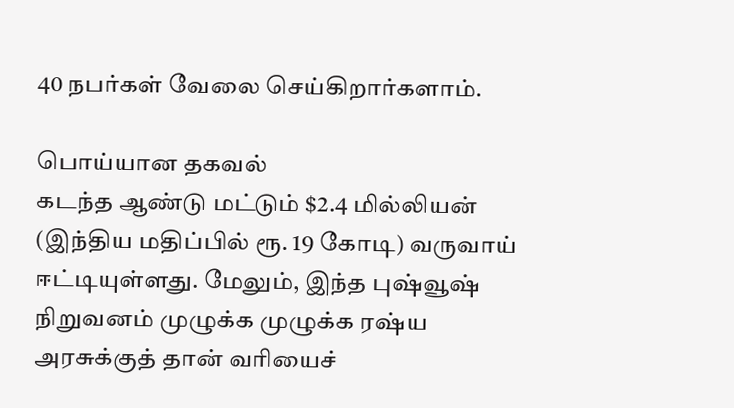40 நபர்கள் வேலை செய்கிறார்களாம்.

பொய்யான தகவல்
கடந்த ஆண்டு மட்டும் $2.4 மில்லியன் (இந்திய மதிப்பில் ரூ. 19 கோடி) வருவாய் ஈட்டியுள்ளது. மேலும், இந்த புஷ்வூஷ் நிறுவனம் முழுக்க முழுக்க ரஷ்ய அரசுக்குத் தான் வரியைச்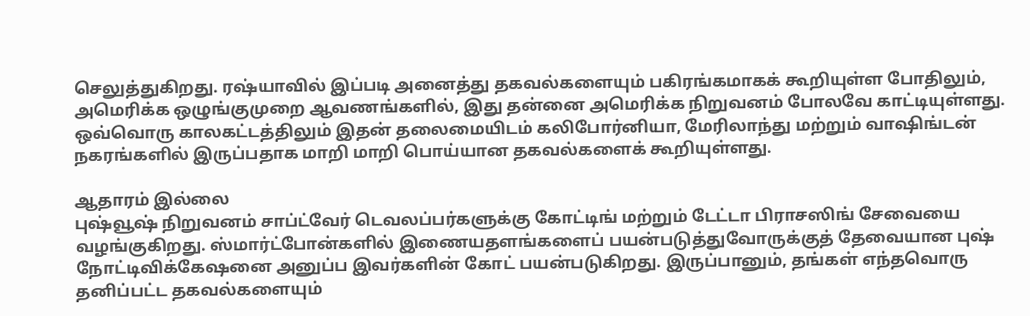செலுத்துகிறது. ரஷ்யாவில் இப்படி அனைத்து தகவல்களையும் பகிரங்கமாகக் கூறியுள்ள போதிலும், அமெரிக்க ஒழுங்குமுறை ஆவணங்களில், இது தன்னை அமெரிக்க நிறுவனம் போலவே காட்டியுள்ளது. ஒவ்வொரு காலகட்டத்திலும் இதன் தலைமையிடம் கலிபோர்னியா, மேரிலாந்து மற்றும் வாஷிங்டன் நகரங்களில் இருப்பதாக மாறி மாறி பொய்யான தகவல்களைக் கூறியுள்ளது.

ஆதாரம் இல்லை
புஷ்வூஷ் நிறுவனம் சாப்ட்வேர் டெவலப்பர்களுக்கு கோட்டிங் மற்றும் டேட்டா பிராசஸிங் சேவையை வழங்குகிறது. ஸ்மார்ட்போன்களில் இணையதளங்களைப் பயன்படுத்துவோருக்குத் தேவையான புஷ் நோட்டிவிக்கேஷனை அனுப்ப இவர்களின் கோட் பயன்படுகிறது. இருப்பானும், தங்கள் எந்தவொரு தனிப்பட்ட தகவல்களையும்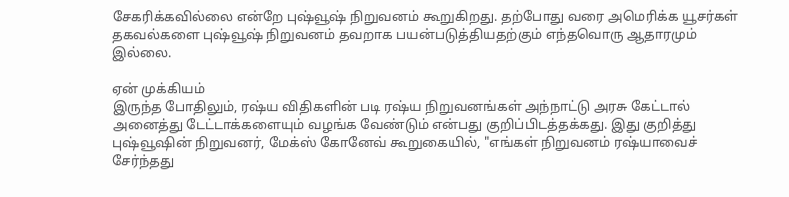சேகரிக்கவில்லை என்றே புஷ்வூஷ் நிறுவனம் கூறுகிறது. தற்போது வரை அமெரிக்க யூசர்கள் தகவல்களை புஷ்வூஷ் நிறுவனம் தவறாக பயன்படுத்தியதற்கும் எந்தவொரு ஆதாரமும் இல்லை.

ஏன் முக்கியம்
இருந்த போதிலும், ரஷ்ய விதிகளின் படி ரஷ்ய நிறுவனங்கள் அந்நாட்டு அரசு கேட்டால் அனைத்து டேட்டாக்களையும் வழங்க வேண்டும் என்பது குறிப்பிடத்தக்கது. இது குறித்து புஷ்வூஷின் நிறுவனர், மேக்ஸ் கோனேவ் கூறுகையில், "எங்கள் நிறுவனம் ரஷ்யாவைச் சேர்ந்தது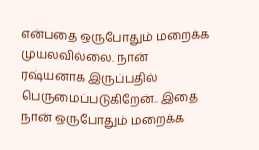என்பதை ஒருபோதும் மறைக்க முயலவில்லை. நான் ரஷ்யனாக இருப்பதில் பெருமைப்படுகிறேன்.. இதை நான் ஒருபோதும் மறைக்க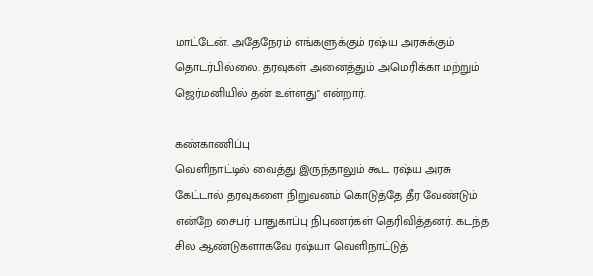மாட்டேன். அதேநேரம் எங்களுக்கும் ரஷ்ய அரசுக்கும் தொடர்பில்லை. தரவுகள் அனைத்தும் அமெரிக்கா மற்றும் ஜெர்மனியில் தன் உள்ளது" என்றார்.

கண்காணிப்பு
வெளிநாட்டில் வைத்து இருந்தாலும் கூட ரஷ்ய அரசு கேட்டால் தரவுகளை நிறுவனம் கொடுத்தே தீர வேண்டும் என்றே சைபர் பாதுகாப்பு நிபுணர்கள் தெரிவித்தனர். கடந்த சில ஆண்டுகளாகவே ரஷ்யா வெளிநாட்டுத்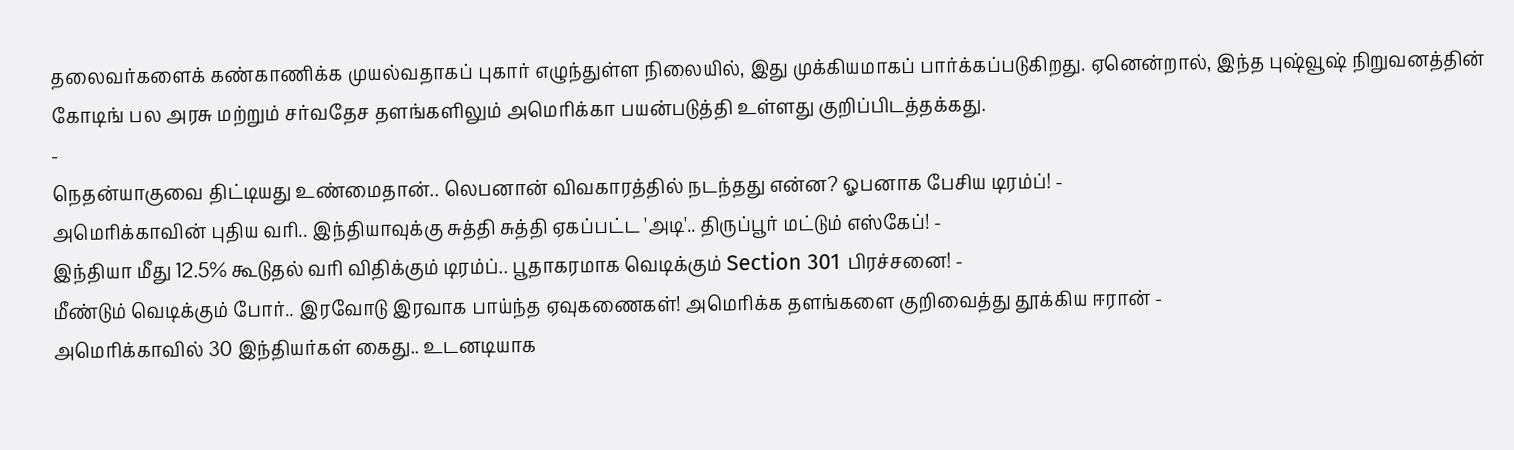தலைவர்களைக் கண்காணிக்க முயல்வதாகப் புகார் எழுந்துள்ள நிலையில், இது முக்கியமாகப் பார்க்கப்படுகிறது. ஏனென்றால், இந்த புஷ்வூஷ் நிறுவனத்தின் கோடிங் பல அரசு மற்றும் சர்வதேச தளங்களிலும் அமெரிக்கா பயன்படுத்தி உள்ளது குறிப்பிடத்தக்கது.
-
நெதன்யாகுவை திட்டியது உண்மைதான்.. லெபனான் விவகாரத்தில் நடந்தது என்ன? ஓபனாக பேசிய டிரம்ப்! -
அமெரிக்காவின் புதிய வரி.. இந்தியாவுக்கு சுத்தி சுத்தி ஏகப்பட்ட 'அடி'.. திருப்பூர் மட்டும் எஸ்கேப்! -
இந்தியா மீது 12.5% கூடுதல் வரி விதிக்கும் டிரம்ப்.. பூதாகரமாக வெடிக்கும் Section 301 பிரச்சனை! -
மீண்டும் வெடிக்கும் போர்.. இரவோடு இரவாக பாய்ந்த ஏவுகணைகள்! அமெரிக்க தளங்களை குறிவைத்து தூக்கிய ஈரான் -
அமெரிக்காவில் 30 இந்தியர்கள் கைது.. உடனடியாக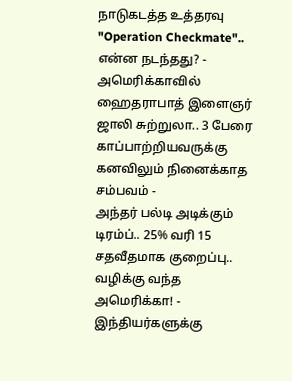நாடுகடத்த உத்தரவு "Operation Checkmate".. என்ன நடந்தது? -
அமெரிக்காவில் ஹைதராபாத் இளைஞர் ஜாலி சுற்றுலா.. 3 பேரை காப்பாற்றியவருக்கு கனவிலும் நினைக்காத சம்பவம் -
அந்தர் பல்டி அடிக்கும் டிரம்ப்.. 25% வரி 15 சதவீதமாக குறைப்பு.. வழிக்கு வந்த அமெரிக்கா! -
இந்தியர்களுக்கு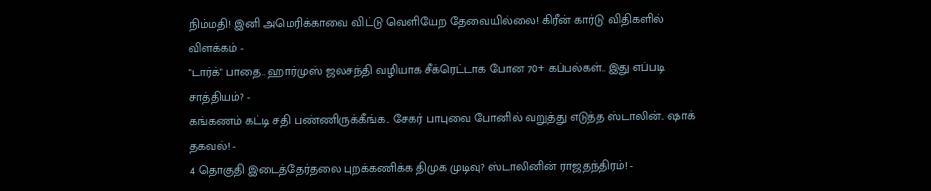நிம்மதி! இனி அமெரிக்காவை விட்டு வெளியேற தேவையில்லை! கிரீன் கார்டு விதிகளில் விளக்கம் -
"டார்க்" பாதை.. ஹார்முஸ் ஜலசந்தி வழியாக சீக்ரெட்டாக போன 70+ கப்பல்கள்.. இது எப்படி சாத்தியம்? -
கங்கணம் கட்டி சதி பண்ணிருக்கீங்க.. சேகர் பாபுவை போனில் வறுத்து எடுத்த ஸ்டாலின்.. ஷாக் தகவல்! -
4 தொகுதி இடைத்தேர்தலை புறக்கணிக்க திமுக முடிவு? ஸ்டாலினின் ராஜதந்திரம்! -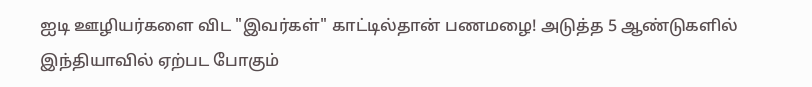ஐடி ஊழியர்களை விட "இவர்கள்" காட்டில்தான் பணமழை! அடுத்த 5 ஆண்டுகளில் இந்தியாவில் ஏற்பட போகும்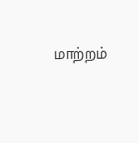மாற்றம்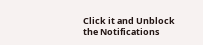Click it and Unblock the Notifications